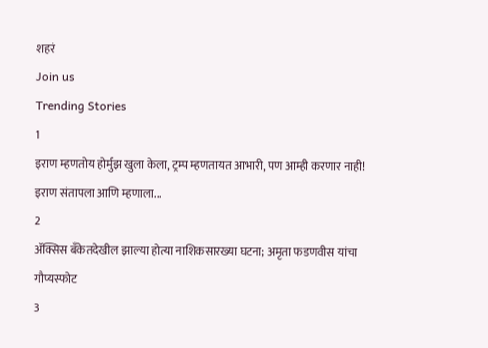शहरं
Join us
Trending Stories
1
इराण म्हणतोय होर्मुझ खुला केला, ट्रम्प म्हणतायत आभारी, पण आम्ही करणार नाही! इराण संतापला आणि म्हणाला...
2
ॲक्सिस बँकेतदेखील झाल्या होत्या नाशिकसारख्या घटना; अमृता फडणवीस यांचा गौप्यस्फोट
3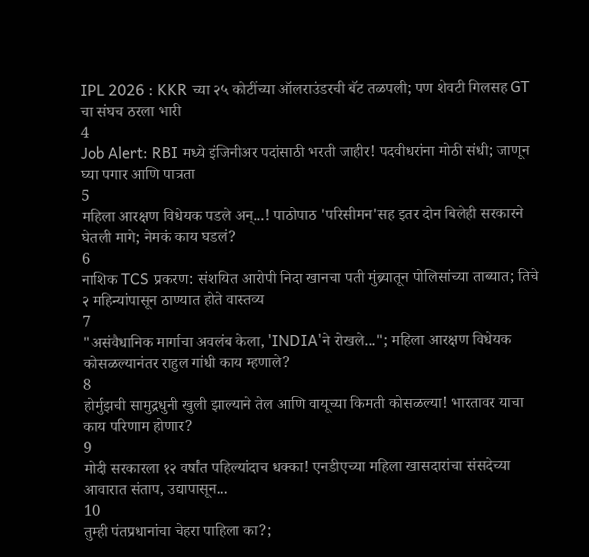IPL 2026 : KKR च्या २५ कोटींच्या ऑलराउंडरची बॅट तळपली; पण शेवटी गिलसह GT चा संघच ठरला भारी
4
Job Alert: RBI मध्ये इंजिनीअर पदांसाठी भरती जाहीर! पदवीधरांना मोठी संधी; जाणून घ्या पगार आणि पात्रता
5
महिला आरक्षण विधेयक पडले अन्...! पाठोपाठ 'परिसीमन'सह इतर दोन बिलेही सरकारने घेतली मागे; नेमकं काय घडलं?
6
नाशिक TCS प्रकरण: संशयित आरोपी निदा खानचा पती मुंब्र्यातून पोलिसांच्या ताब्यात; तिचे २ महिन्यांपासून ठाण्यात होते वास्तव्य
7
"असंवैधानिक मार्गाचा अवलंब केला, 'INDIA'ने रोखले..."; महिला आरक्षण विधेयक कोसळल्यानंतर राहुल गांधी काय म्हणाले?
8
होर्मुझची सामुद्रधुनी खुली झाल्याने तेल आणि वायूच्या किमती कोसळल्या! भारतावर याचा काय परिणाम होणार?
9
मोदी सरकारला १२ वर्षांत पहिल्यांदाच धक्का! एनडीएच्या महिला खासदारांचा संसदेच्या आवारात संताप, उद्यापासून...
10
तुम्ही पंतप्रधानांचा चेहरा पाहिला का?;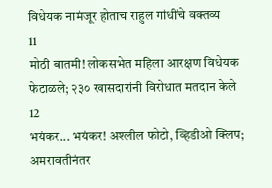विधेयक नामंजूर होताच राहुल गांधींचे वक्तव्य
11
मोठी बातमी! लोकसभेत महिला आरक्षण विधेयक फेटाळले; २३० खासदारांनी विरोधात मतदान केले
12
भयंकर... भयंकर! अश्लील फोटो, व्हिडीओ क्लिप; अमरावतीनंतर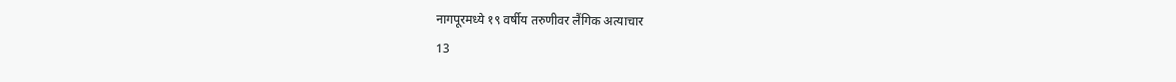नागपूरमध्ये १९ वर्षीय तरुणीवर लैंगिक अत्याचार
13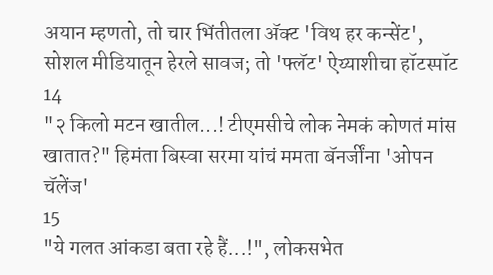अयान म्हणतो, तो चार भिंतीतला अ‍ॅक्ट 'विथ हर कन्सेंट', सोशल मीडियातून हेरले सावज; तो 'फ्लॅट' ऐय्याशीचा हॉटस्पॉट
14
"२ किलो मटन खातील...! टीएमसीचे लोक नेमकं कोणतं मांस खातात?" हिमंता बिस्वा सरमा यांचं ममता बॅनर्जींना 'ओपन चॅलेंज'
15
"ये गलत आंकडा बता रहे हैं...!", लोकसभेत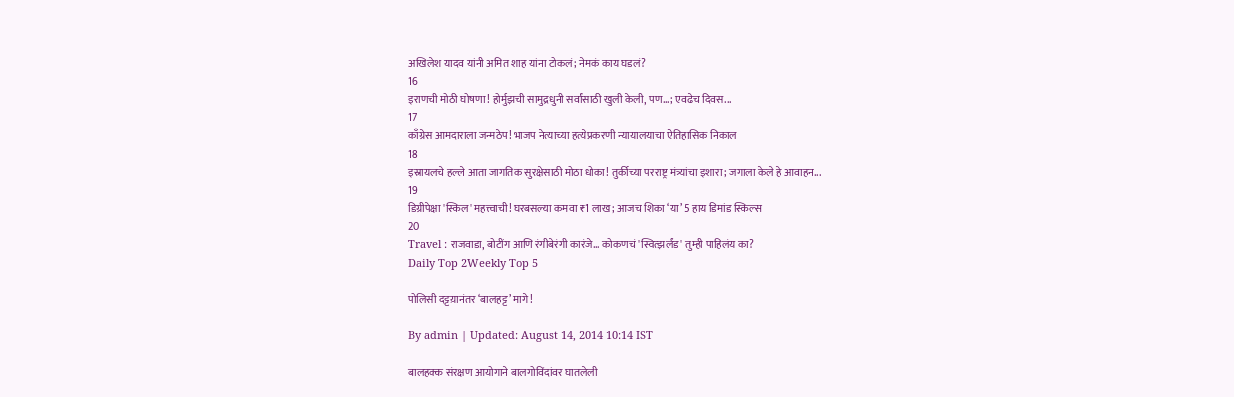अखिलेश यादव यांनी अमित शाह यांना टोकलं; नेमकं काय घडलं?
16
इराणची मोठी घोषणा! होर्मुझची सामुद्रधुनी सर्वांसाठी खुली केली, पण...; एवढेच दिवस...
17
काँग्रेस आमदाराला जन्मठेप! भाजप नेत्याच्या हत्येप्रकरणी न्यायालयाचा ऐतिहासिक निकाल
18
इस्रायलचे हल्ले आता जागतिक सुरक्षेसाठी मोठा धोका! तुर्कीच्या परराष्ट्र मंत्र्यांचा इशारा; जगाला केले हे आवाहन...
19
डिग्रीपेक्षा 'स्किल' महत्त्वाची! घरबसल्या कमवा ₹1 लाख; आजच शिका ‘या’ 5 हाय डिमांड स्किल्स
20
Travel : राजवाडा, बोटींग आणि रंगीबेरंगी कारंजे… कोकणचं 'स्वित्झर्लंड' तुम्ही पाहिलंय का?
Daily Top 2Weekly Top 5

पोलिसी दट्टय़ानंतर ‘बालहट्ट’ मागे!

By admin | Updated: August 14, 2014 10:14 IST

बालहक्क संरक्षण आयोगाने बालगोविंदांवर घातलेली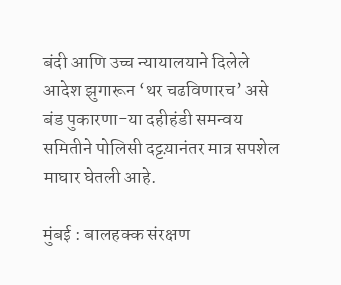बंदी आणि उच्च न्यायालयाने दिलेले आदेश झुगारून ‘थर चढविणारच’ असे बंड पुकारणा-या दहीहंडी समन्वय समितीने पोलिसी दट्टय़ानंतर मात्र सपशेल माघार घेतली आहे.

मुंबई : बालहक्क संरक्षण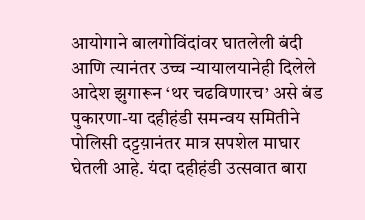आयोगाने बालगोविंदांवर घातलेली बंदी आणि त्यानंतर उच्च न्यायालयानेही दिलेले आदेश झुगारून ‘थर चढविणारच’ असे बंड पुकारणा-या दहीहंडी समन्वय समितीने पोलिसी दट्टय़ानंतर मात्र सपशेल माघार घेतली आहे. यंदा दहीहंडी उत्सवात बारा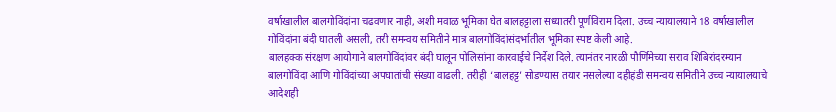वर्षाखालील बालगोविंदांना चढवणार नाही, अशी मवाळ भूमिका घेत बालहट्टाला सध्यातरी पूर्णविराम दिला. उच्च न्यायालयाने 18 वर्षाखालील गोविंदांना बंदी घातली असली, तरी समन्वय समितीने मात्र बालगोविंदांसंदर्भातील भूमिका स्पष्ट केली आहे.
बालहक्क संरक्षण आयोगाने बालगोविंदांवर बंदी घालून पोलिसांना कारवाईचे निर्देश दिले. त्यानंतर नारळी पौर्णिमेच्या सराव शिबिरांदरम्यान बालगोविंदा आणि गोविंदांच्या अपघातांची संख्या वाढली. तरीही ‘बालहट्ट’ सोडण्यास तयार नसलेल्या दहीहंडी समन्वय समितीने उच्च न्यायालयाचे आदेशही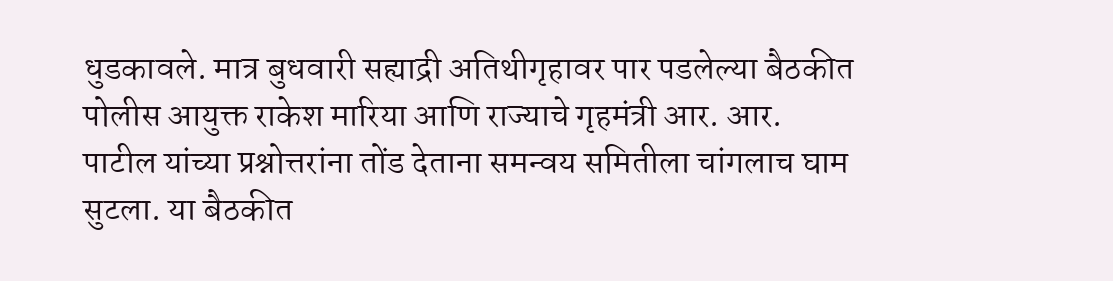धुडकावले. मात्र बुधवारी सह्याद्री अतिथीगृहावर पार पडलेल्या बैठकीत पोलीस आयुक्त राकेश मारिया आणि राज्याचे गृहमंत्री आर. आर. पाटील यांच्या प्रश्नोत्तरांना तोंड देताना समन्वय समितीला चांगलाच घाम सुटला. या बैठकीत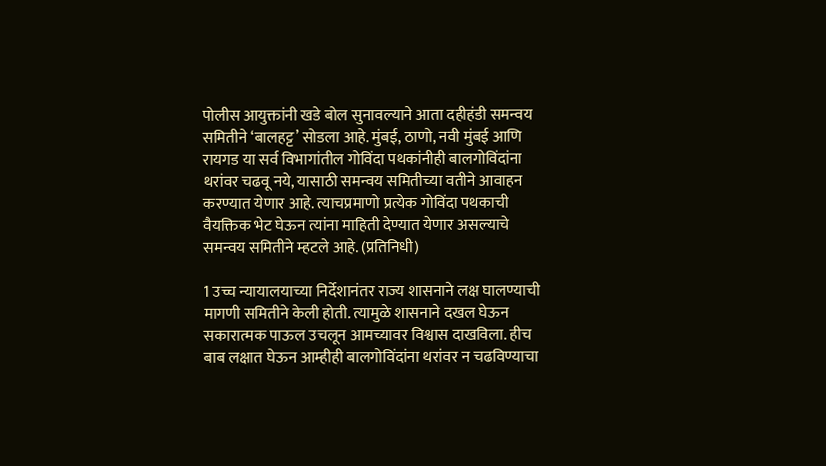पोलीस आयुक्तांनी खडे बोल सुनावल्याने आता दहीहंडी समन्वय समितीने ‘बालहट्ट’ सोडला आहे. मुंबई, ठाणो, नवी मुंबई आणि रायगड या सर्व विभागांतील गोविंदा पथकांनीही बालगोविंदांना थरांवर चढवू नये, यासाठी समन्वय समितीच्या वतीने आवाहन करण्यात येणार आहे. त्याचप्रमाणो प्रत्येक गोविंदा पथकाची वैयक्तिक भेट घेऊन त्यांना माहिती देण्यात येणार असल्याचे समन्वय समितीने म्हटले आहे. (प्रतिनिधी)

1 उच्च न्यायालयाच्या निर्देशानंतर राज्य शासनाने लक्ष घालण्याची मागणी समितीने केली होती. त्यामुळे शासनाने दखल घेऊन सकारात्मक पाऊल उचलून आमच्यावर विश्वास दाखविला. हीच बाब लक्षात घेऊन आम्हीही बालगोविंदांना थरांवर न चढविण्याचा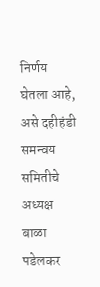निर्णय घेतला आहे, असे दहीहंडी समन्वय समितीचे अध्यक्ष बाळा पडेलकर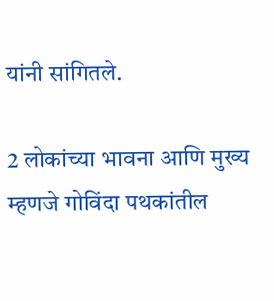यांनी सांगितले.

2 लोकांच्या भावना आणि मुख्य म्हणजे गोविंदा पथकांतील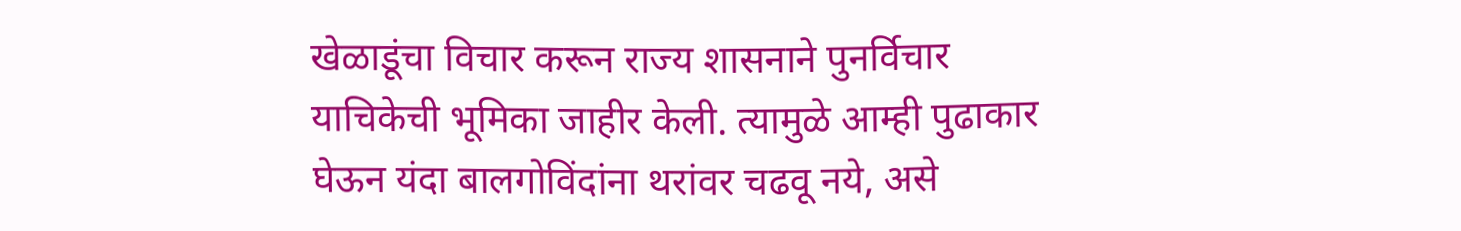खेळाडूंचा विचार करून राज्य शासनाने पुनर्विचार याचिकेची भूमिका जाहीर केली. त्यामुळे आम्ही पुढाकार घेऊन यंदा बालगोविंदांना थरांवर चढवू नये, असे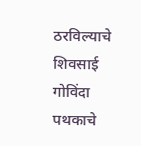ठरविल्याचे शिवसाई गोविंदा पथकाचे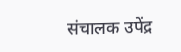संचालक उपेंद्र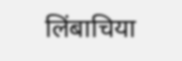लिंबाचिया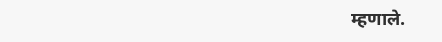म्हणाले.